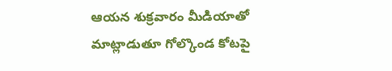ఆయన శుక్రవారం మీడియాతో మాట్లాడుతూ గోల్కొండ కోటపై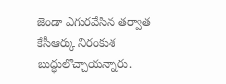జెండా ఎగురవేసిన తర్వాత కేసీఆర్కు నిరంకుశ బుద్ధులొచ్చాయన్నారు.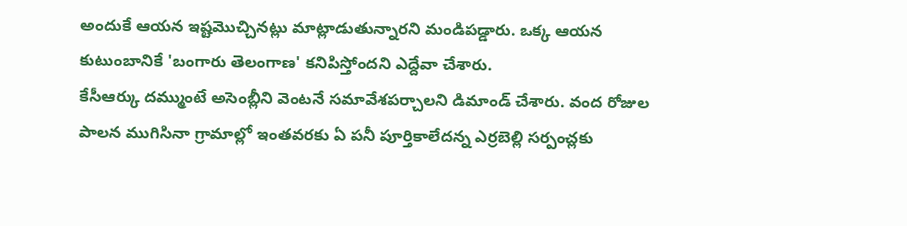అందుకే ఆయన ఇష్టమొచ్చినట్లు మాట్లాడుతున్నారని మండిపడ్డారు. ఒక్క ఆయన కుటుంబానికే 'బంగారు తెలంగాణ' కనిపిస్తోందని ఎద్దేవా చేశారు.
కేసీఆర్కు దమ్ముంటే అసెంబ్లీని వెంటనే సమావేశపర్చాలని డిమాండ్ చేశారు. వంద రోజుల పాలన ముగిసినా గ్రామాల్లో ఇంతవరకు ఏ పనీ పూర్తికాలేదన్న ఎర్రబెల్లి సర్పంచ్లకు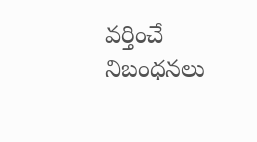వర్తించే నిబంధనలు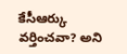కేసీఆర్కు వర్తించవా? అని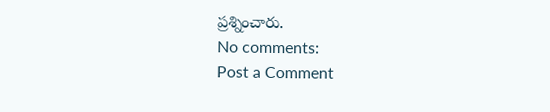ప్రశ్నించారు.
No comments:
Post a Comment